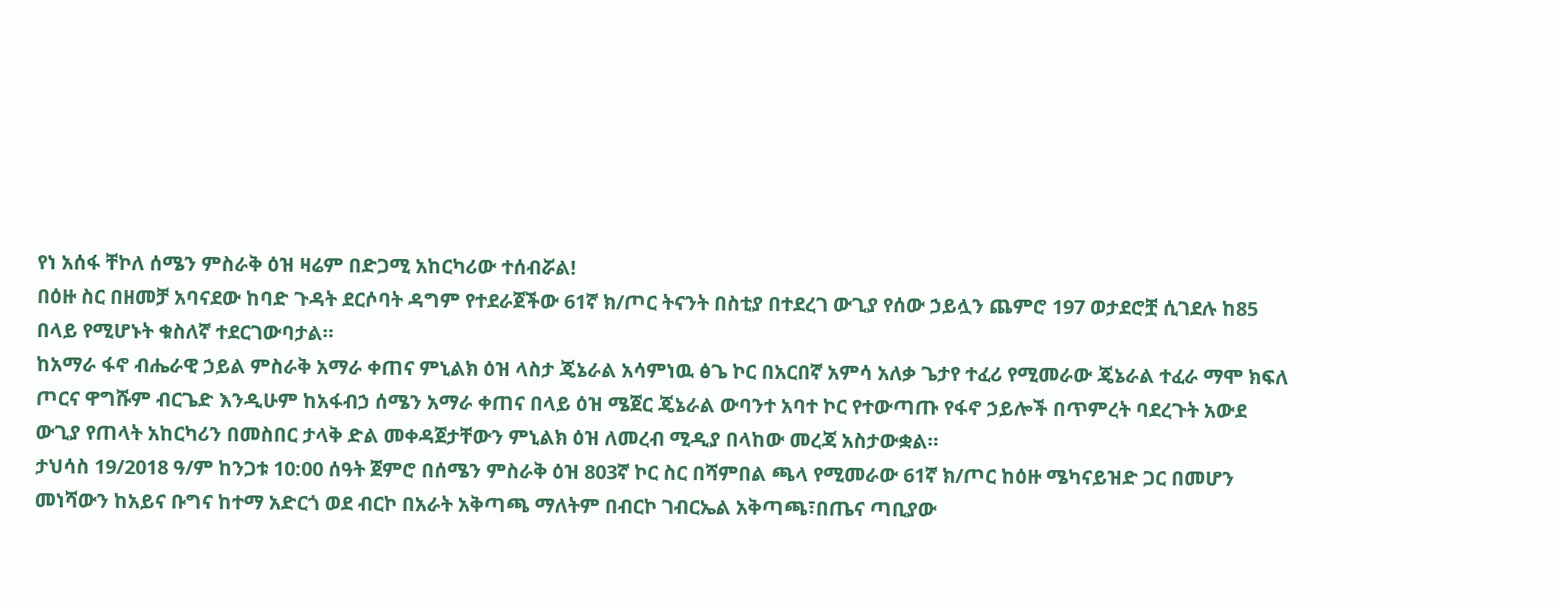የነ አሰፋ ቸኮለ ሰሜን ምስራቅ ዕዝ ዛሬም በድጋሚ አከርካሪው ተሰብሯል!
በዕዙ ስር በዘመቻ አባናደው ከባድ ጉዳት ደርሶባት ዳግም የተደራጀችው 61ኛ ክ/ጦር ትናንት በስቲያ በተደረገ ውጊያ የሰው ኃይሏን ጨምሮ 197 ወታደሮቿ ሲገደሉ ከ85 በላይ የሚሆኑት ቁስለኛ ተደርገውባታል።
ከአማራ ፋኖ ብሔራዊ ኃይል ምስራቅ አማራ ቀጠና ምኒልክ ዕዝ ላስታ ጄኔራል አሳምነዉ ፅጌ ኮር በአርበኛ አምሳ አለቃ ጌታየ ተፈሪ የሚመራው ጄኔራል ተፈራ ማሞ ክፍለ ጦርና ዋግሹም ብርጌድ እንዲሁም ከአፋብኃ ሰሜን አማራ ቀጠና በላይ ዕዝ ሜጀር ጄኔራል ውባንተ አባተ ኮር የተውጣጡ የፋኖ ኃይሎች በጥምረት ባደረጉት አውደ ውጊያ የጠላት አከርካሪን በመስበር ታላቅ ድል መቀዳጀታቸውን ምኒልክ ዕዝ ለመረብ ሚዲያ በላከው መረጃ አስታውቋል።
ታህሳስ 19/2018 ዓ/ም ከንጋቱ 10:00 ሰዓት ጀምሮ በሰሜን ምስራቅ ዕዝ 803ኛ ኮር ስር በሻምበል ጫላ የሚመራው 61ኛ ክ/ጦር ከዕዙ ሜካናይዝድ ጋር በመሆን መነሻውን ከአይና ቡግና ከተማ አድርጎ ወደ ብርኮ በአራት አቅጣጫ ማለትም በብርኮ ገብርኤል አቅጣጫ፣በጤና ጣቢያው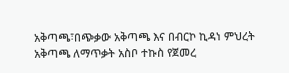አቅጣጫ፣በጭቃው አቅጣጫ እና በብርኮ ኪዳነ ምህረት አቅጣጫ ለማጥቃት አስቦ ተኩስ የጀመረ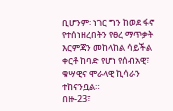ቢሆንም፡ ነገር ግን ከወደ ፋኖ የተሰነዘረበትን የፀረ ማጥቃት እርምጃን መከላከል ሳይችል ቀርቶ ከባድ የሆነ የሰብአዊ፣ ቁሣዊና ሞራላዊ ኪሳራን ተከናንቧል።
በዙ-23፣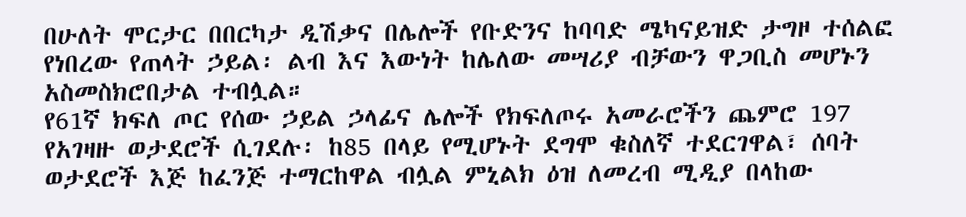በሁለት ሞርታር በበርካታ ዲሽቃና በሌሎች የቡድንና ከባባድ ሜካናይዝድ ታግዞ ተሰልፎ የነበረው የጠላት ኃይል፡ ልብ እና እውነት ከሌለው መሣሪያ ብቻውን ዋጋቢስ መሆኑን አስመስክሮበታል ተብሏል።
የ61ኛ ክፍለ ጦር የሰው ኃይል ኃላፊና ሌሎች የክፍለጦሩ አመራሮችን ጨምሮ 197 የአገዛዙ ወታደሮች ሲገደሉ፡ ከ85 በላይ የሚሆኑት ደግሞ ቁስለኛ ተደርገዋል፣ ሰባት ወታደሮች እጅ ከፈንጅ ተማርከዋል ብሏል ምኒልክ ዕዝ ለመረብ ሚዲያ በላከው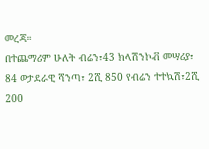መረጃ።
በተጨማሪም ሁለት ብሬን፣43 ክላሽንኮቭ መሣሪያ፣ 84 ወታደራዊ ሻንጣ፣ 2ሺ 850 የብሬን ተተኳሽ፣2ሺ 200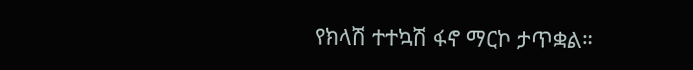የክላሽ ተተኳሽ ፋኖ ማርኮ ታጥቋል።